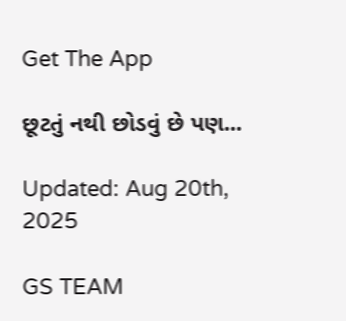Get The App

છૂટતું નથી છોડવું છે પણ...

Updated: Aug 20th, 2025

GS TEAM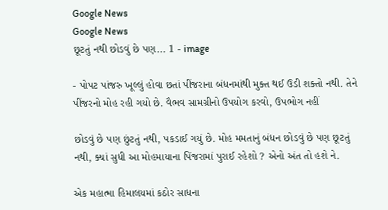Google News
Google News
છૂટતું નથી છોડવું છે પણ... 1 - image

- પોપટ પાંજરુ ખૂલ્લું હોવા છતાં પીંજરાના બંધનમાંથી મુક્ત થઈ ઉડી શક્તો નથી. તેને પીંજરનો મોહ રહી ગયો છે. વૈભવ સામગ્રીનો ઉપયોગ કરવો, ઉપભોગ નહીં

છોડવું છે પણ છુંટતું નથી, પકડાઈ ગયું છે. મોહ મમતાનું બંધન છોડવું છે પણ છૂટતું નથી, ક્યાં સુધી આ મોહમાયાના પિંજરામાં પુરાઈ રહેશો ? એનો અંત તો હશે ને.

એક મહાત્મા હિમાલયમાં કઠોર સાધના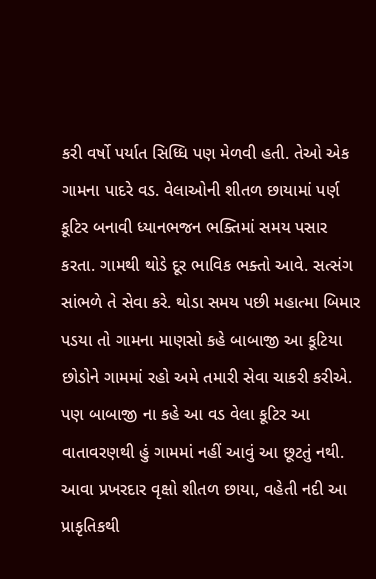કરી વર્ષો પર્યાત સિધ્ધિ પણ મેળવી હતી. તેઓ એક ગામના પાદરે વડ. વેલાઓની શીતળ છાયામાં પર્ણ કૂટિર બનાવી ધ્યાનભજન ભક્તિમાં સમય પસાર કરતા. ગામથી થોડે દૂર ભાવિક ભક્તો આવે. સત્સંગ સાંભળે તે સેવા કરે. થોડા સમય પછી મહાત્મા બિમાર પડયા તો ગામના માણસો કહે બાબાજી આ કૂટિયા છોડોને ગામમાં રહો અમે તમારી સેવા ચાકરી કરીએ. પણ બાબાજી ના કહે આ વડ વેલા કૂટિર આ વાતાવરણથી હું ગામમાં નહીં આવું આ છૂટતું નથી. આવા પ્રખરદાર વૃક્ષો શીતળ છાયા, વહેતી નદી આ પ્રાકૃતિકથી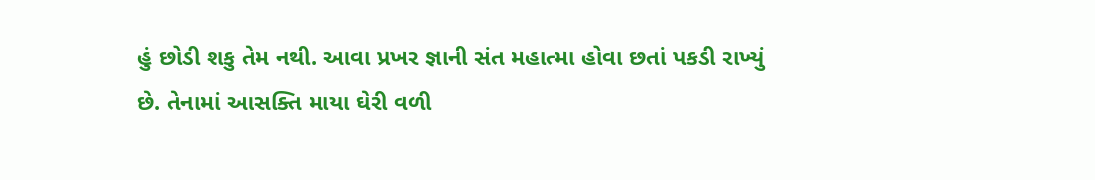હું છોડી શકુ તેમ નથી. આવા પ્રખર જ્ઞાની સંત મહાત્મા હોવા છતાં પકડી રાખ્યું છે. તેનામાં આસક્તિ માયા ઘેરી વળી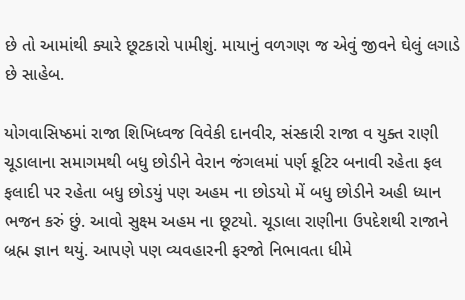છે તો આમાંથી ક્યારે છૂટકારો પામીશું. માયાનું વળગણ જ એવું જીવને ઘેલું લગાડે છે સાહેબ.

યોગવાસિષ્ઠમાં રાજા શિખિધ્વજ વિવેકી દાનવીર, સંસ્કારી રાજા વ યુક્ત રાણી ચૂડાલાના સમાગમથી બધુ છોડીને વેરાન જંગલમાં પર્ણ કૂટિર બનાવી રહેતા ફલ ફલાદી પર રહેતા બધુ છોડયું પણ અહમ ના છોડયો મેં બધુ છોડીને અહી ધ્યાન ભજન કરું છું. આવો સુક્ષ્મ અહમ ના છૂટયો. ચૂડાલા રાણીના ઉપદેશથી રાજાને બ્રહ્મ જ્ઞાન થયું. આપણે પણ વ્યવહારની ફરજો નિભાવતા ધીમે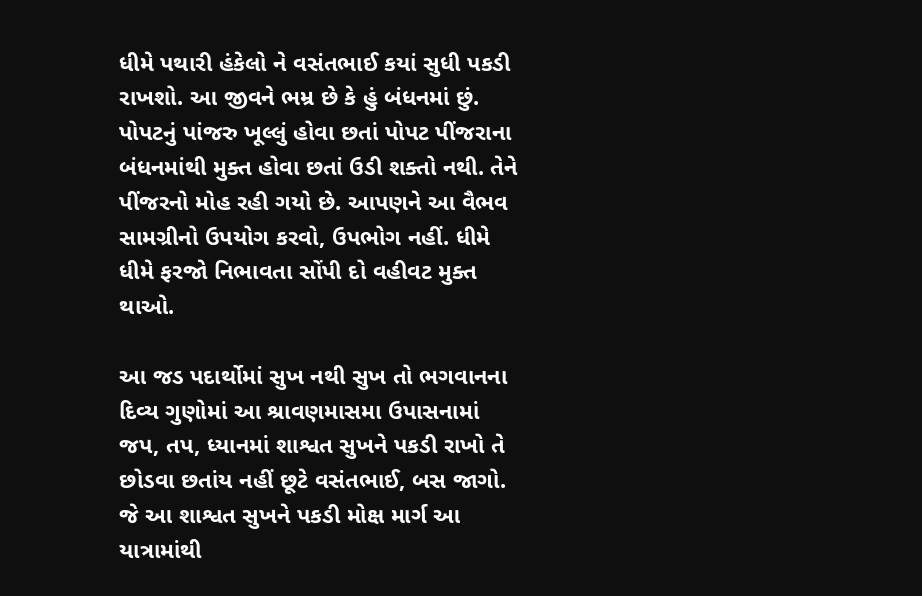ધીમે પથારી હંકેલો ને વસંતભાઈ કયાં સુધી પકડી રાખશો. આ જીવને ભમ્ર છે કે હું બંધનમાં છું. પોપટનું પાંજરુ ખૂલ્લું હોવા છતાં પોપટ પીંજરાના બંધનમાંથી મુક્ત હોવા છતાં ઉડી શક્તો નથી. તેને પીંજરનો મોહ રહી ગયો છે. આપણને આ વૈભવ સામગ્રીનો ઉપયોગ કરવો, ઉપભોગ નહીં. ધીમે ધીમે ફરજો નિભાવતા સોંપી દો વહીવટ મુક્ત થાઓ.

આ જડ પદાર્થોમાં સુખ નથી સુખ તો ભગવાનના દિવ્ય ગુણોમાં આ શ્રાવણમાસમા ઉપાસનામાં જપ, તપ, ધ્યાનમાં શાશ્વત સુખને પકડી રાખો તે છોડવા છતાંય નહીં છૂટે વસંતભાઈ, બસ જાગો. જે આ શાશ્વત સુખને પકડી મોક્ષ માર્ગ આ યાત્રામાંથી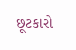છૂટકારો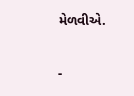મેળવીએ.

-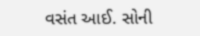વસંત આઈ. સોની